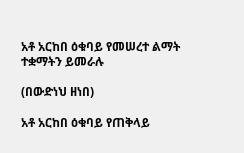አቶ አርከበ ዕቁባይ የመሠረተ ልማት ተቋማትን ይመራሉ

(በውድነህ ዘነበ)

አቶ አርከበ ዕቁባይ የጠቅላይ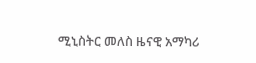ሚኒስትር መለስ ዜናዊ አማካሪ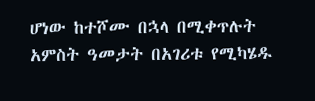ሆነው ከተሾሙ በኋላ በሚቀጥሉት አምስት ዓመታት በአገሪቱ የሚካሄዱ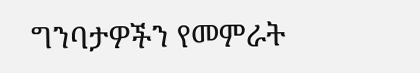ግንባታዎችን የመምራት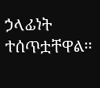ኃላፊነት ተሰጥቷቸዋል፡፡